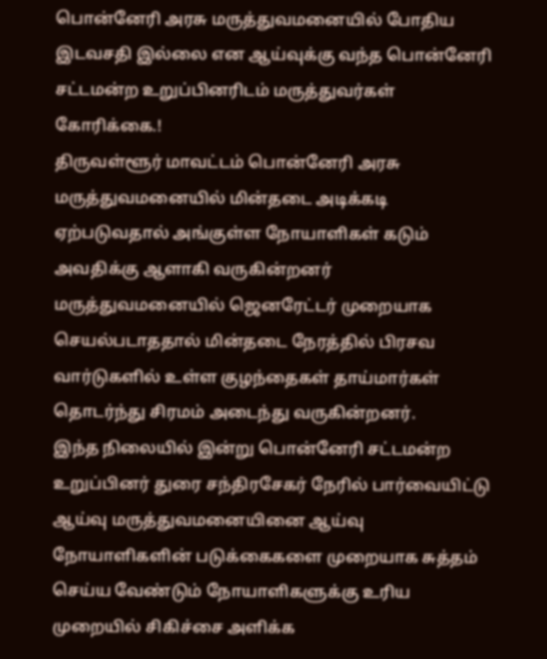பொன்னேரி அரசு மருத்துவமனையில் போதிய இடவசதி இல்லை என ஆய்வுக்கு வந்த பொன்னேரி சட்டமன்ற உறுப்பினரிடம் மருத்துவர்கள் கோரிக்கை.!
திருவள்ளூர் மாவட்டம் பொன்னேரி அரசு மருத்துவமனையில் மின்தடை அடிக்கடி ஏற்படுவதால் அங்குள்ள நோயாளிகள் கடும் அவதிக்கு ஆளாகி வருகின்றனர் மருத்துவமனையில் ஜெனரேட்டர் முறையாக செயல்படாததால் மின்தடை நேரத்தில் பிரசவ வார்டுகளில் உள்ள குழந்தைகள் தாய்மார்கள் தொடர்ந்து சிரமம் அடைந்து வருகின்றனர்.
இந்த நிலையில் இன்று பொன்னேரி சட்டமன்ற உறுப்பினர் துரை சந்திரசேகர் நேரில் பார்வையிட்டு ஆய்வு மருத்துவமனையினை ஆய்வு நோயாளிகளின் படுக்கைகளை முறையாக சுத்தம் செய்ய வேண்டும் நோயாளிகளுக்கு உரிய முறையில் சிகிச்சை அளிக்க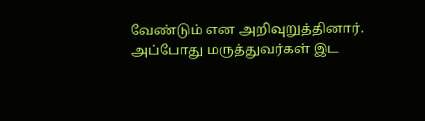வேண்டும் என அறிவுறுத்தினார். அப்போது மருத்துவர்கள் இட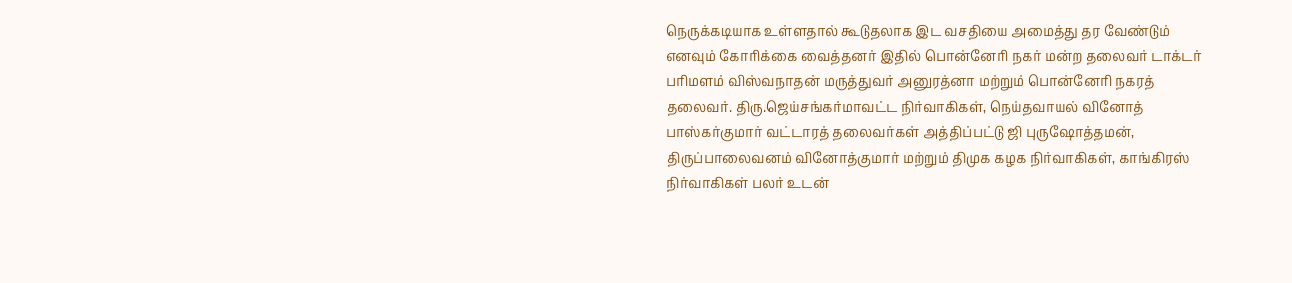நெருக்கடியாக உள்ளதால் கூடுதலாக இட வசதியை அமைத்து தர வேண்டும் எனவும் கோரிக்கை வைத்தனர் இதில் பொன்னேரி நகர் மன்ற தலைவர் டாக்டர் பரிமளம் விஸ்வநாதன் மருத்துவர் அனுரத்னா மற்றும் பொன்னேரி நகரத் தலைவர். திரு.ஜெய்சங்கர்மாவட்ட நிர்வாகிகள், நெய்தவாயல் வினோத் பாஸ்கர்குமார் வட்டாரத் தலைவர்கள் அத்திப்பட்டு ஜி புருஷோத்தமன், திருப்பாலைவனம் வினோத்குமார் மற்றும் திமுக கழக நிர்வாகிகள், காங்கிரஸ் நிர்வாகிகள் பலர் உடன்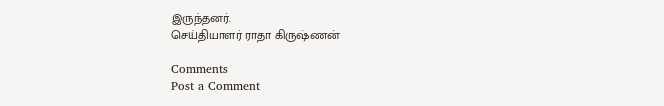இருந்தனர்.
செய்தியாளர் ராதா கிருஷ்ணன்

Comments
Post a Comment